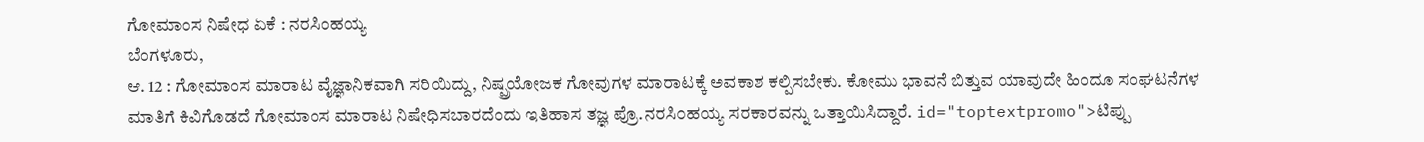ಗೋಮಾಂಸ ನಿಷೇಧ ಏಕೆ : ನರಸಿಂಹಯ್ಯ
ಬೆಂಗಳೂರು,
ಆ. 12 : ಗೋಮಾಂಸ ಮಾರಾಟ ವೈಜ್ಞಾನಿಕವಾಗಿ ಸರಿಯಿದ್ದು, ನಿಷ್ಪ್ರಯೋಜಕ ಗೋವುಗಳ ಮಾರಾಟಕ್ಕೆ ಅವಕಾಶ ಕಲ್ಪಿಸಬೇಕು. ಕೋಮು ಭಾವನೆ ಬಿತ್ತುವ ಯಾವುದೇ ಹಿಂದೂ ಸಂಘಟನೆಗಳ ಮಾತಿಗೆ ಕಿವಿಗೊಡದೆ ಗೋಮಾಂಸ ಮಾರಾಟ ನಿಷೇಧಿಸಬಾರದೆಂದು ಇತಿಹಾಸ ತಜ್ಞ ಪ್ರೊ.ನರಸಿ೦ಹಯ್ಯ ಸರಕಾರವನ್ನು ಒತ್ತಾಯಿಸಿದ್ದಾರೆ. id="toptextpromo">ಟಿಪ್ಪು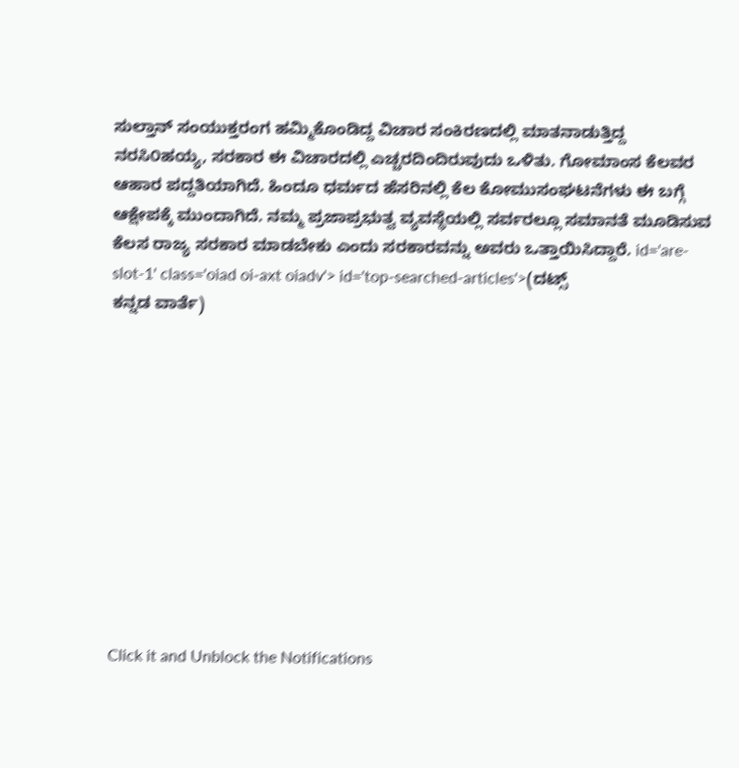ಸುಲ್ತಾನ್ ಸಂಯುಕ್ತರಂಗ ಹಮ್ಮಿಕೊಂಡಿದ್ದ ವಿಚಾರ ಸಂಕಿರಣದಲ್ಲಿ ಮಾತನಾಡುತ್ತಿದ್ದ ನರಸಿ೦ಹಯ್ಯ, ಸರಕಾರ ಈ ವಿಚಾರದಲ್ಲಿ ಎಚ್ಚರದಿಂದಿರುವುದು ಒಳಿತು. ಗೋಮಾಂಸ ಕೆಲವರ ಆಹಾರ ಪದ್ದತಿಯಾಗಿದೆ. ಹಿಂದೂ ಧರ್ಮದ ಹೆಸರಿನಲ್ಲಿ ಕೆಲ ಕೋಮುಸಂಘಟನೆಗಳು ಈ ಬಗ್ಗೆ ಆಕ್ಷೇಪಕ್ಕೆ ಮುಂದಾಗಿದೆ. ನಮ್ಮ ಪ್ರಜಾಪ್ರಭುತ್ವ ವ್ಯವಸ್ಥೆಯಲ್ಲಿ ಸರ್ವರಲ್ಲೂ ಸಮಾನತೆ ಮೂಡಿಸುವ ಕೆಲಸ ರಾಜ್ಯ ಸರಕಾರ ಮಾಡಬೇಕು ಎಂದು ಸರಕಾರವನ್ನು ಅವರು ಒತ್ತಾಯಿಸಿದ್ದಾರೆ. id='are-slot-1' class='oiad oi-axt oiadv'> id='top-searched-articles'>(ದಟ್ಸ್
ಕನ್ನಡ ವಾರ್ತೆ)











Click it and Unblock the Notifications